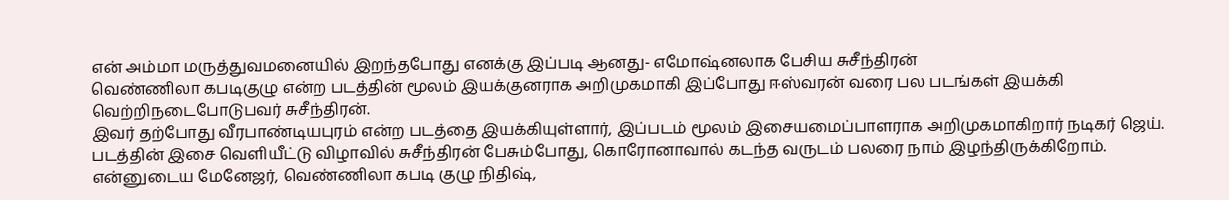என் அம்மா மருத்துவமனையில் இறந்தபோது எனக்கு இப்படி ஆனது- எமோஷ்னலாக பேசிய சுசீந்திரன்
வெண்ணிலா கபடிகுழு என்ற படத்தின் மூலம் இயக்குனராக அறிமுகமாகி இப்போது ஈஸ்வரன் வரை பல படங்கள் இயக்கி வெற்றிநடைபோடுபவர் சுசீந்திரன்.
இவர் தற்போது வீரபாண்டியபுரம் என்ற படத்தை இயக்கியுள்ளார், இப்படம் மூலம் இசையமைப்பாளராக அறிமுகமாகிறார் நடிகர் ஜெய்.
படத்தின் இசை வெளியீட்டு விழாவில் சுசீந்திரன் பேசும்போது, கொரோனாவால் கடந்த வருடம் பலரை நாம் இழந்திருக்கிறோம்.
என்னுடைய மேனேஜர், வெண்ணிலா கபடி குழு நிதிஷ்,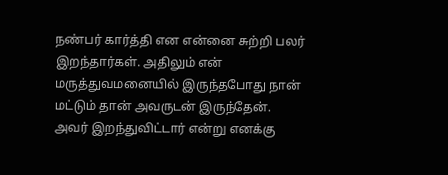நண்பர் கார்த்தி என என்னை சுற்றி பலர் இறந்தார்கள். அதிலும் என் மருத்துவமனையில் இருந்தபோது நான் மட்டும் தான் அவருடன் இருந்தேன்.
அவர் இறந்துவிட்டார் என்று எனக்கு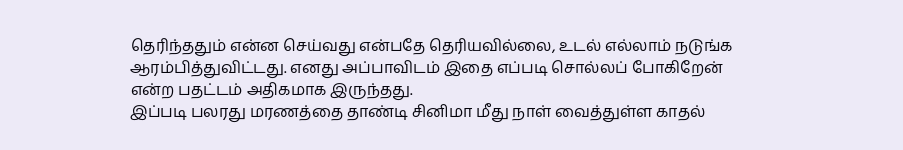தெரிந்ததும் என்ன செய்வது என்பதே தெரியவில்லை, உடல் எல்லாம் நடுங்க ஆரம்பித்துவிட்டது. எனது அப்பாவிடம் இதை எப்படி சொல்லப் போகிறேன் என்ற பதட்டம் அதிகமாக இருந்தது.
இப்படி பலரது மரணத்தை தாண்டி சினிமா மீது நாள் வைத்துள்ள காதல்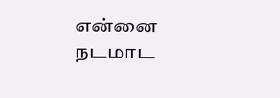என்னை நடமாட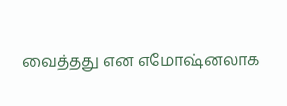வைத்தது என எமோஷ்னலாக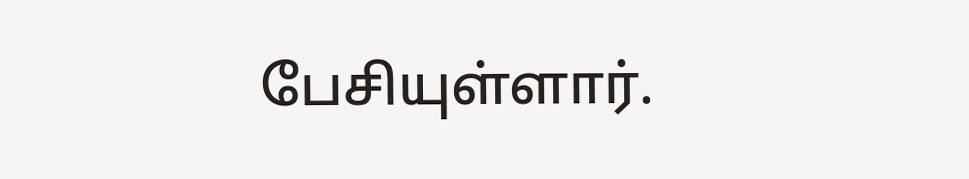பேசியுள்ளார்.